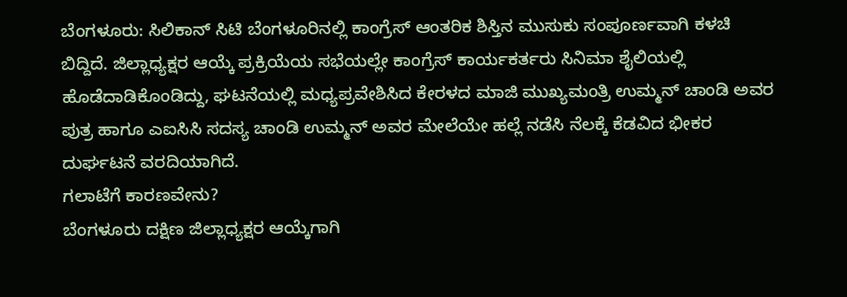ಬೆಂಗಳೂರು: ಸಿಲಿಕಾನ್ ಸಿಟಿ ಬೆಂಗಳೂರಿನಲ್ಲಿ ಕಾಂಗ್ರೆಸ್ ಆಂತರಿಕ ಶಿಸ್ತಿನ ಮುಸುಕು ಸಂಪೂರ್ಣವಾಗಿ ಕಳಚಿ ಬಿದ್ದಿದೆ. ಜಿಲ್ಲಾಧ್ಯಕ್ಷರ ಆಯ್ಕೆ ಪ್ರಕ್ರಿಯೆಯ ಸಭೆಯಲ್ಲೇ ಕಾಂಗ್ರೆಸ್ ಕಾರ್ಯಕರ್ತರು ಸಿನಿಮಾ ಶೈಲಿಯಲ್ಲಿ ಹೊಡೆದಾಡಿಕೊಂಡಿದ್ದು, ಘಟನೆಯಲ್ಲಿ ಮಧ್ಯಪ್ರವೇಶಿಸಿದ ಕೇರಳದ ಮಾಜಿ ಮುಖ್ಯಮಂತ್ರಿ ಉಮ್ಮನ್ ಚಾಂಡಿ ಅವರ ಪುತ್ರ ಹಾಗೂ ಎಐಸಿಸಿ ಸದಸ್ಯ ಚಾಂಡಿ ಉಮ್ಮನ್ ಅವರ ಮೇಲೆಯೇ ಹಲ್ಲೆ ನಡೆಸಿ ನೆಲಕ್ಕೆ ಕೆಡವಿದ ಭೀಕರ ದುರ್ಘಟನೆ ವರದಿಯಾಗಿದೆ.
ಗಲಾಟೆಗೆ ಕಾರಣವೇನು?
ಬೆಂಗಳೂರು ದಕ್ಷಿಣ ಜಿಲ್ಲಾಧ್ಯಕ್ಷರ ಆಯ್ಕೆಗಾಗಿ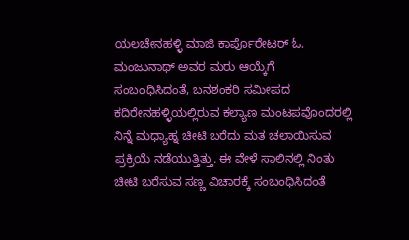ಯಲಚೇನಹಳ್ಳಿ ಮಾಜಿ ಕಾರ್ಪೊರೇಟರ್ ಓ. ಮಂಜುನಾಥ್ ಅವರ ಮರು ಆಯ್ಕೆಗೆ ಸಂಬಂಧಿಸಿದಂತೆ, ಬನಶಂಕರಿ ಸಮೀಪದ ಕದಿರೇನಹಳ್ಳಿಯಲ್ಲಿರುವ ಕಲ್ಯಾಣ ಮಂಟಪವೊಂದರಲ್ಲಿ ನಿನ್ನೆ ಮಧ್ಯಾಹ್ನ ಚೀಟಿ ಬರೆದು ಮತ ಚಲಾಯಿಸುವ ಪ್ರಕ್ರಿಯೆ ನಡೆಯುತ್ತಿತ್ತು. ಈ ವೇಳೆ ಸಾಲಿನಲ್ಲಿ ನಿಂತು ಚೀಟಿ ಬರೆಸುವ ಸಣ್ಣ ವಿಚಾರಕ್ಕೆ ಸಂಬಂಧಿಸಿದಂತೆ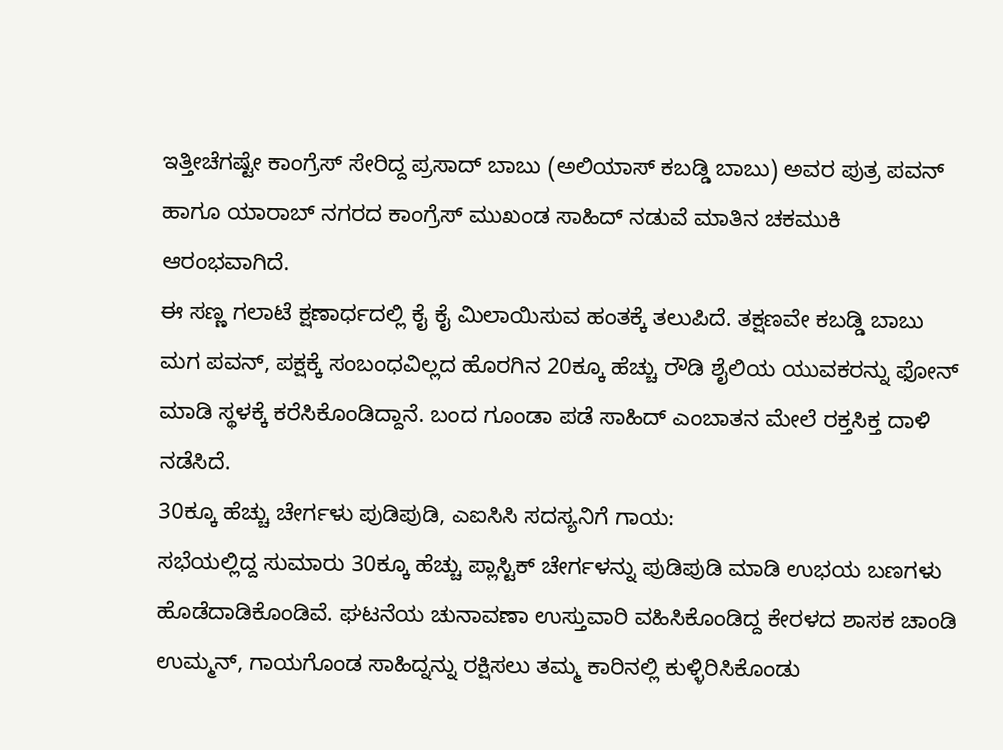ಇತ್ತೀಚೆಗಷ್ಟೇ ಕಾಂಗ್ರೆಸ್ ಸೇರಿದ್ದ ಪ್ರಸಾದ್ ಬಾಬು (ಅಲಿಯಾಸ್ ಕಬಡ್ಡಿ ಬಾಬು) ಅವರ ಪುತ್ರ ಪವನ್ ಹಾಗೂ ಯಾರಾಬ್ ನಗರದ ಕಾಂಗ್ರೆಸ್ ಮುಖಂಡ ಸಾಹಿದ್ ನಡುವೆ ಮಾತಿನ ಚಕಮುಕಿ ಆರಂಭವಾಗಿದೆ.
ಈ ಸಣ್ಣ ಗಲಾಟೆ ಕ್ಷಣಾರ್ಧದಲ್ಲಿ ಕೈ ಕೈ ಮಿಲಾಯಿಸುವ ಹಂತಕ್ಕೆ ತಲುಪಿದೆ. ತಕ್ಷಣವೇ ಕಬಡ್ಡಿ ಬಾಬು ಮಗ ಪವನ್, ಪಕ್ಷಕ್ಕೆ ಸಂಬಂಧವಿಲ್ಲದ ಹೊರಗಿನ 20ಕ್ಕೂ ಹೆಚ್ಚು ರೌಡಿ ಶೈಲಿಯ ಯುವಕರನ್ನು ಫೋನ್ ಮಾಡಿ ಸ್ಥಳಕ್ಕೆ ಕರೆಸಿಕೊಂಡಿದ್ದಾನೆ. ಬಂದ ಗೂಂಡಾ ಪಡೆ ಸಾಹಿದ್ ಎಂಬಾತನ ಮೇಲೆ ರಕ್ತಸಿಕ್ತ ದಾಳಿ ನಡೆಸಿದೆ.
30ಕ್ಕೂ ಹೆಚ್ಚು ಚೇರ್ಗಳು ಪುಡಿಪುಡಿ, ಎಐಸಿಸಿ ಸದಸ್ಯನಿಗೆ ಗಾಯ:
ಸಭೆಯಲ್ಲಿದ್ದ ಸುಮಾರು 30ಕ್ಕೂ ಹೆಚ್ಚು ಪ್ಲಾಸ್ಟಿಕ್ ಚೇರ್ಗಳನ್ನು ಪುಡಿಪುಡಿ ಮಾಡಿ ಉಭಯ ಬಣಗಳು ಹೊಡೆದಾಡಿಕೊಂಡಿವೆ. ಘಟನೆಯ ಚುನಾವಣಾ ಉಸ್ತುವಾರಿ ವಹಿಸಿಕೊಂಡಿದ್ದ ಕೇರಳದ ಶಾಸಕ ಚಾಂಡಿ ಉಮ್ಮನ್, ಗಾಯಗೊಂಡ ಸಾಹಿದ್ನನ್ನು ರಕ್ಷಿಸಲು ತಮ್ಮ ಕಾರಿನಲ್ಲಿ ಕುಳ್ಳಿರಿಸಿಕೊಂಡು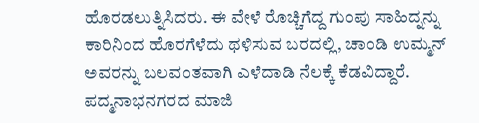ಹೊರಡಲುತ್ನಿಸಿದರು. ಈ ವೇಳೆ ರೊಚ್ಚಿಗೆದ್ದ ಗುಂಪು ಸಾಹಿದ್ನನ್ನು ಕಾರಿನಿಂದ ಹೊರಗೆಳೆದು ಥಳಿಸುವ ಬರದಲ್ಲಿ, ಚಾಂಡಿ ಉಮ್ಮನ್ ಅವರನ್ನು ಬಲವಂತವಾಗಿ ಎಳೆದಾಡಿ ನೆಲಕ್ಕೆ ಕೆಡವಿದ್ದಾರೆ.
ಪದ್ಮನಾಭನಗರದ ಮಾಜಿ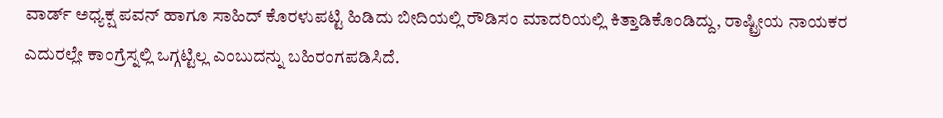ವಾರ್ಡ್ ಅಧ್ಯಕ್ಷ ಪವನ್ ಹಾಗೂ ಸಾಹಿದ್ ಕೊರಳುಪಟ್ಟಿ ಹಿಡಿದು ಬೀದಿಯಲ್ಲಿ ರೌಡಿಸಂ ಮಾದರಿಯಲ್ಲಿ ಕಿತ್ತಾಡಿಕೊಂಡಿದ್ದು, ರಾಷ್ಟ್ರೀಯ ನಾಯಕರ ಎದುರಲ್ಲೇ ಕಾಂಗ್ರೆಸ್ನಲ್ಲಿ ಒಗ್ಗಟ್ಟಿಲ್ಲ ಎಂಬುದನ್ನು ಬಹಿರಂಗಪಡಿಸಿದೆ.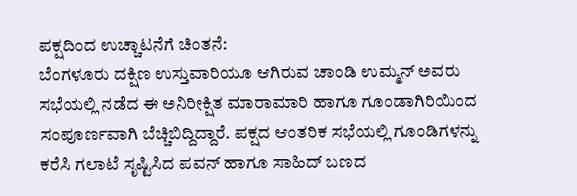ಪಕ್ಷದಿಂದ ಉಚ್ಚಾಟನೆಗೆ ಚಿಂತನೆ:
ಬೆಂಗಳೂರು ದಕ್ಷಿಣ ಉಸ್ತುವಾರಿಯೂ ಆಗಿರುವ ಚಾಂಡಿ ಉಮ್ಮನ್ ಅವರು ಸಭೆಯಲ್ಲಿ ನಡೆದ ಈ ಅನಿರೀಕ್ಷಿತ ಮಾರಾಮಾರಿ ಹಾಗೂ ಗೂಂಡಾಗಿರಿಯಿಂದ ಸಂಪೂರ್ಣವಾಗಿ ಬೆಚ್ಚಿಬಿದ್ದಿದ್ದಾರೆ. ಪಕ್ಷದ ಆಂತರಿಕ ಸಭೆಯಲ್ಲಿ ಗೂಂಡಿಗಳನ್ನು ಕರೆಸಿ ಗಲಾಟೆ ಸೃಷ್ಟಿಸಿದ ಪವನ್ ಹಾಗೂ ಸಾಹಿದ್ ಬಣದ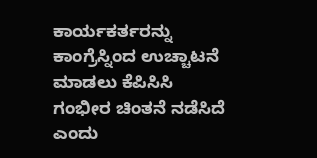ಕಾರ್ಯಕರ್ತರನ್ನು ಕಾಂಗ್ರೆಸ್ನಿಂದ ಉಚ್ಚಾಟನೆ ಮಾಡಲು ಕೆಪಿಸಿಸಿ ಗಂಭೀರ ಚಿಂತನೆ ನಡೆಸಿದೆ ಎಂದು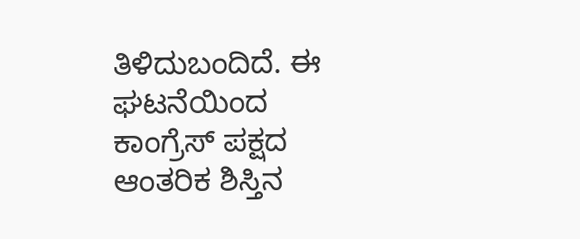ತಿಳಿದುಬಂದಿದೆ. ಈ ಘಟನೆಯಿಂದ ಕಾಂಗ್ರೆಸ್ ಪಕ್ಷದ ಆಂತರಿಕ ಶಿಸ್ತಿನ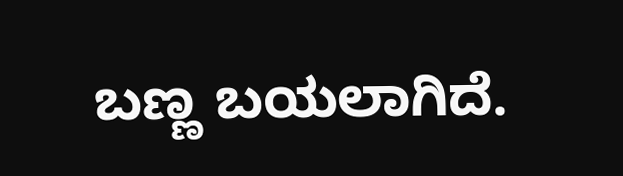ಬಣ್ಣ ಬಯಲಾಗಿದೆ.